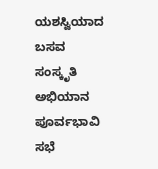ಯಶಸ್ವಿಯಾದ ಬಸವ ಸಂಸ್ಕೃತಿ ಅಭಿಯಾನ ಪೂರ್ವಭಾವಿ ಸಭೆ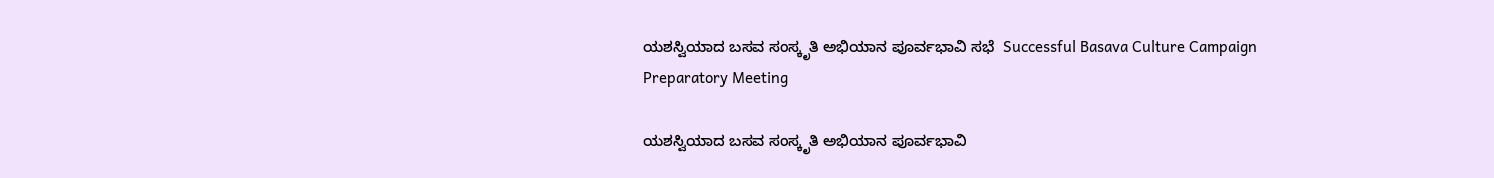ಯಶಸ್ವಿಯಾದ ಬಸವ ಸಂಸ್ಕೃತಿ ಅಭಿಯಾನ ಪೂರ್ವಭಾವಿ ಸಭೆ  Successful Basava Culture Campaign Preparatory Meeting

ಯಶಸ್ವಿಯಾದ ಬಸವ ಸಂಸ್ಕೃತಿ ಅಭಿಯಾನ ಪೂರ್ವಭಾವಿ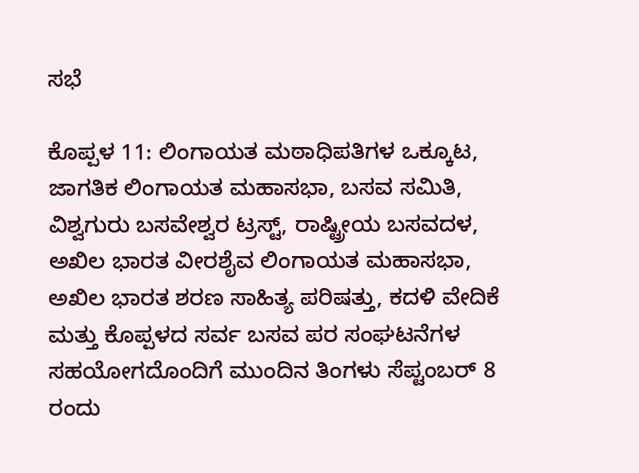ಸಭೆ

ಕೊಪ್ಪಳ 11: ಲಿಂಗಾಯತ ಮಠಾಧಿಪತಿಗಳ ಒಕ್ಕೂಟ, ಜಾಗತಿಕ ಲಿಂಗಾಯತ ಮಹಾಸಭಾ, ಬಸವ ಸಮಿತಿ,  ವಿಶ್ವಗುರು ಬಸವೇಶ್ವರ ಟ್ರಸ್ಟ್‌, ರಾಷ್ಟ್ರೀಯ ಬಸವದಳ, ಅಖಿಲ ಭಾರತ ವೀರಶೈವ ಲಿಂಗಾಯತ ಮಹಾಸಭಾ, ಅಖಿಲ ಭಾರತ ಶರಣ ಸಾಹಿತ್ಯ ಪರಿಷತ್ತು, ಕದಳಿ ವೇದಿಕೆ ಮತ್ತು ಕೊಪ್ಪಳದ ಸರ್ವ ಬಸವ ಪರ ಸಂಘಟನೆಗಳ ಸಹಯೋಗದೊಂದಿಗೆ ಮುಂದಿನ ತಿಂಗಳು ಸೆಪ್ಟಂಬರ್ 8 ರಂದು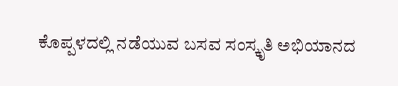ಕೊಪ್ಪಳದಲ್ಲಿ ನಡೆಯುವ ಬಸವ ಸಂಸ್ಕೃತಿ ಅಭಿಯಾನದ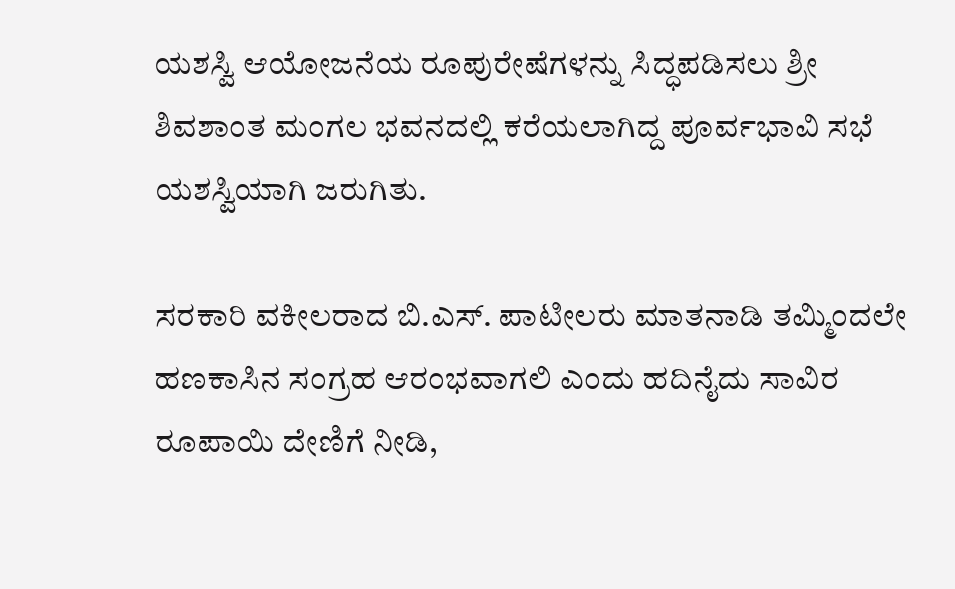ಯಶಸ್ವಿ ಆಯೋಜನೆಯ ರೂಪುರೇಷೆಗಳನ್ನು ಸಿದ್ಧಪಡಿಸಲು ಶ್ರೀ ಶಿವಶಾಂತ ಮಂಗಲ ಭವನದಲ್ಲಿ ಕರೆಯಲಾಗಿದ್ದ ಪೂರ್ವಭಾವಿ ಸಭೆ ಯಶಸ್ವಿಯಾಗಿ ಜರುಗಿತು.

ಸರಕಾರಿ ವಕೀಲರಾದ ಬಿ.ಎಸ್‌. ಪಾಟೀಲರು ಮಾತನಾಡಿ ತಮ್ಮಿಂದಲೇ ಹಣಕಾಸಿನ ಸಂಗ್ರಹ ಆರಂಭವಾಗಲಿ ಎಂದು ಹದಿನೈದು ಸಾವಿರ ರೂಪಾಯಿ ದೇಣಿಗೆ ನೀಡಿ,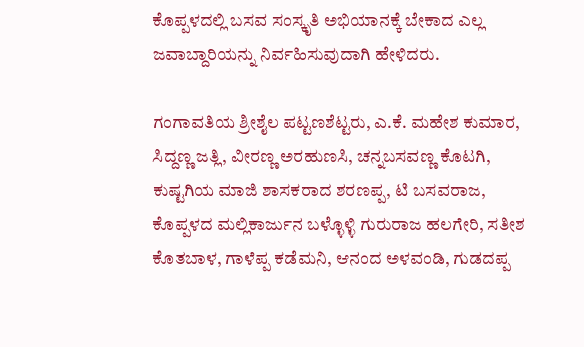ಕೊಪ್ಪಳದಲ್ಲಿ ಬಸವ ಸಂಸ್ಕೃತಿ ಅಭಿಯಾನಕ್ಕೆ ಬೇಕಾದ ಎಲ್ಲ ಜವಾಬ್ದಾರಿಯನ್ನು ನಿರ್ವಹಿಸುವುದಾಗಿ ಹೇಳಿದರು.

ಗಂಗಾವತಿಯ ಶ್ರೀಶೈಲ ಪಟ್ಟಣಶೆಟ್ಟರು, ಎ.ಕೆ. ಮಹೇಶ ಕುಮಾರ, ಸಿದ್ದಣ್ಣ ಜತ್ಲಿ, ವೀರಣ್ಣ ಅರಹುಣಸಿ, ಚನ್ನಬಸವಣ್ಣ ಕೊಟಗಿ, ಕುಷ್ಟಗಿಯ ಮಾಜಿ ಶಾಸಕರಾದ ಶರಣಪ್ಪ, ಟಿ ಬಸವರಾಜ, ಕೊಪ್ಪಳದ ಮಲ್ಲಿಕಾರ್ಜುನ ಬಳ್ಳೊಳ್ಳಿ ಗುರುರಾಜ ಹಲಗೇರಿ, ಸತೀಶ ಕೊತಬಾಳ, ಗಾಳೆಪ್ಪ ಕಡೆಮನಿ, ಆನಂದ ಅಳವಂಡಿ, ಗುಡದಪ್ಪ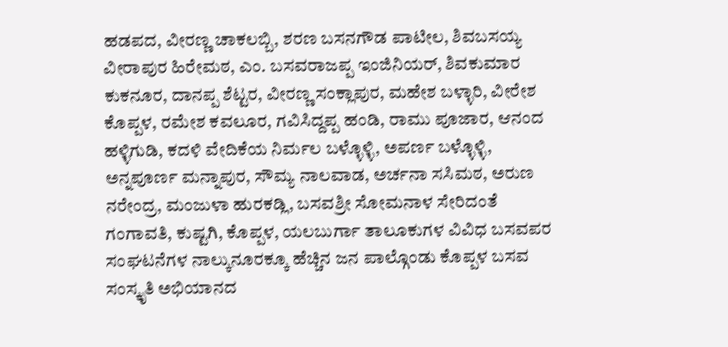ಹಡಪದ, ವೀರಣ್ಣ ಚಾಕಲಬ್ಬಿ, ಶರಣ ಬಸನಗೌಡ ಪಾಟೀಲ, ಶಿವಬಸಯ್ಯ ವೀರಾಪುರ ಹಿರೇಮಠ, ಎಂ. ಬಸವರಾಜಪ್ಪ ಇಂಜಿನಿಯರ್, ಶಿವಕುಮಾರ ಕುಕನೂರ, ದಾನಪ್ಪ ಶೆಟ್ಟರ, ವೀರಣ್ಣ ಸಂಕ್ಲಾಪುರ, ಮಹೇಶ ಬಳ್ಳಾರಿ, ವೀರೇಶ ಕೊಪ್ಪಳ, ರಮೇಶ ಕವಲೂರ, ಗವಿಸಿದ್ದಪ್ಪ ಹಂಡಿ, ರಾಮು ಪೂಜಾರ, ಆನಂದ ಹಳ್ಳಿಗುಡಿ, ಕದಳಿ ವೇದಿಕೆಯ ನಿರ್ಮಲ ಬಳ್ಳೊಳ್ಳಿ, ಅಪರ್ಣ ಬಳ್ಳೊಳ್ಳಿ, ಅನ್ನಪೂರ್ಣ ಮನ್ನಾಪುರ, ಸೌಮ್ಯ ನಾಲವಾಡ, ಅರ್ಚನಾ ಸಸಿಮಠ, ಅರುಣ ನರೇಂದ್ರ, ಮಂಜುಳಾ ಹುರಕಡ್ಲಿ, ಬಸವಶ್ರೀ ಸೋಮನಾಳ ಸೇರಿದಂತೆ ಗಂಗಾವತಿ, ಕುಷ್ಟಗಿ, ಕೊಪ್ಪಳ, ಯಲಬುರ್ಗಾ ತಾಲೂಕುಗಳ ವಿವಿಧ ಬಸವಪರ ಸಂಘಟನೆಗಳ ನಾಲ್ಕುನೂರಕ್ಕೂ ಹೆಚ್ಚಿನ ಜನ ಪಾಲ್ಗೊಂಡು ಕೊಪ್ಪಳ ಬಸವ ಸಂಸ್ಕೃತಿ ಅಭಿಯಾನದ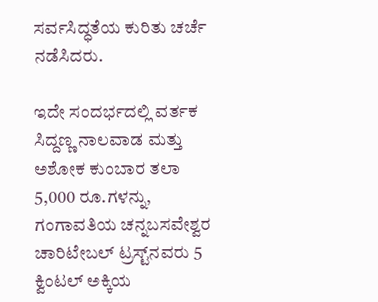ಸರ್ವಸಿದ್ಧತೆಯ ಕುರಿತು ಚರ್ಚೆ ನಡೆಸಿದರು.

ಇದೇ ಸಂದರ್ಭದಲ್ಲಿ ವರ್ತಕ ಸಿದ್ದಣ್ಣ ನಾಲವಾಡ ಮತ್ತು ಅಶೋಕ ಕುಂಬಾರ ತಲಾ 5,000 ರೂ.ಗಳನ್ನು, ಗಂಗಾವತಿಯ ಚನ್ನಬಸವೇಶ್ವರ ಚಾರಿಟೇಬಲ್ ಟ್ರಸ್ಟ್‌ನವರು 5 ಕ್ವಿಂಟಲ್ ಅಕ್ಕಿಯ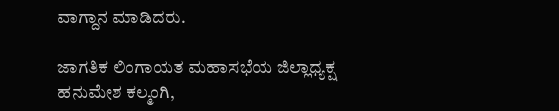ವಾಗ್ದಾನ ಮಾಡಿದರು.

ಜಾಗತಿಕ ಲಿಂಗಾಯತ ಮಹಾಸಭೆಯ ಜಿಲ್ಲಾಧ್ಯಕ್ಷ ಹನುಮೇಶ ಕಲ್ಮಂಗಿ,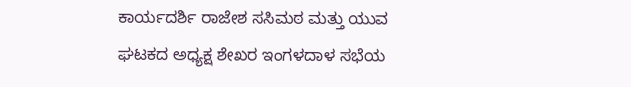ಕಾರ್ಯದರ್ಶಿ ರಾಜೇಶ ಸಸಿಮಠ ಮತ್ತು ಯುವ ಘಟಕದ ಅಧ್ಯಕ್ಷ ಶೇಖರ ಇಂಗಳದಾಳ ಸಭೆಯ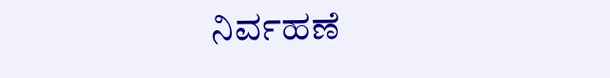ನಿರ್ವಹಣೆ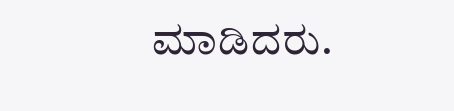ಮಾಡಿದರು.